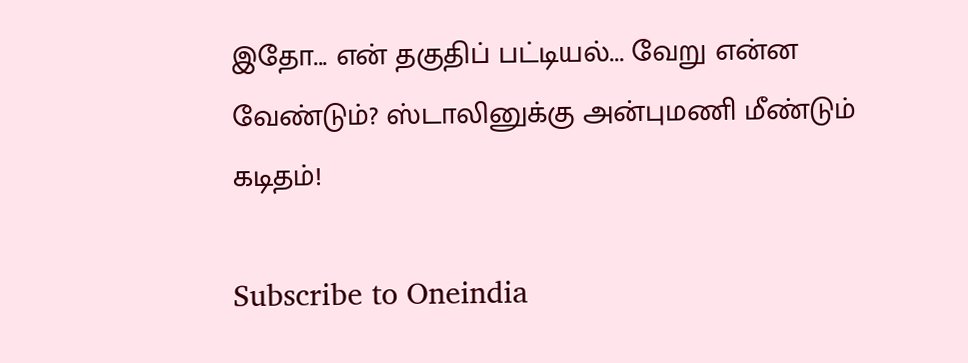இதோ... என் தகுதிப் பட்டியல்... வேறு என்ன வேண்டும்? ஸ்டாலினுக்கு அன்புமணி மீண்டும் கடிதம்!

Subscribe to Oneindia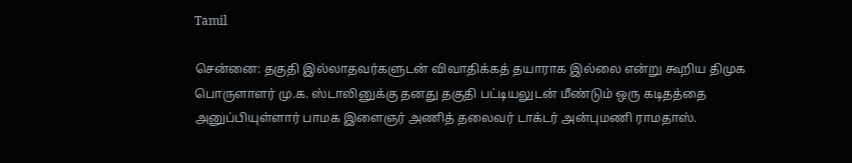Tamil

சென்னை: தகுதி இல்லாதவர்களுடன் விவாதிக்கத் தயாராக இல்லை என்று கூறிய திமுக பொருளாளர் மு.க. ஸ்டாலினுக்கு தனது தகுதி பட்டியலுடன் மீண்டும் ஒரு கடிதத்தை அனுப்பியுள்ளார் பாமக இளைஞர் அணித் தலைவர் டாக்டர் அன்புமணி ராமதாஸ்.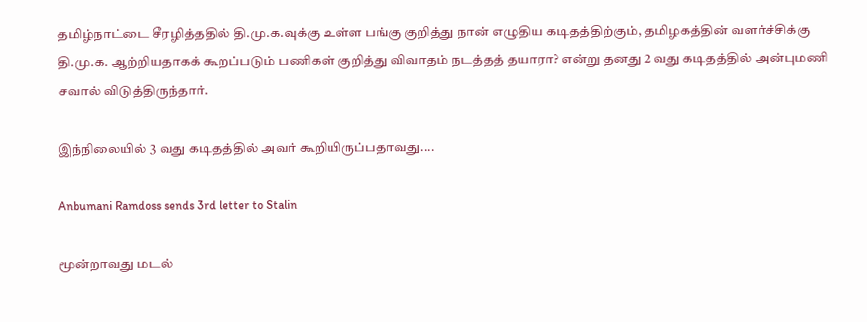தமிழ்நாட்டை சீரழித்ததில் தி.மு.க.வுக்கு உள்ள பங்கு குறித்து நான் எழுதிய கடிதத்திற்கும், தமிழகத்தின் வளர்ச்சிக்கு தி.மு.க. ஆற்றியதாகக் கூறப்படும் பணிகள் குறித்து விவாதம் நடத்தத் தயாரா? என்று தனது 2 வது கடிதத்தில் அன்புமணி சவால் விடுத்திருந்தார்.

இந்நிலையில் 3 வது கடிதத்தில் அவர் கூறியிருப்பதாவது....

Anbumani Ramdoss sends 3rd letter to Stalin

மூன்றாவது மடல்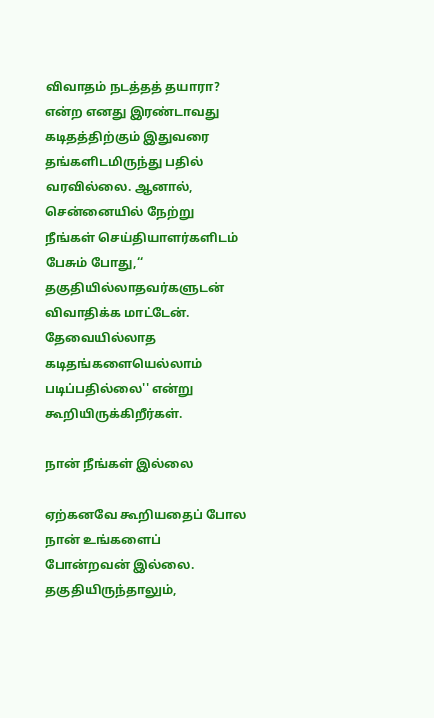விவாதம் நடத்தத் தயாரா? என்ற எனது இரண்டாவது கடிதத்திற்கும் இதுவரை தங்களிடமிருந்து பதில் வரவில்லை. ஆனால், சென்னையில் நேற்று நீங்கள் செய்தியாளர்களிடம் பேசும் போது,‘‘ தகுதியில்லாதவர்களுடன் விவாதிக்க மாட்டேன். தேவையில்லாத கடிதங்களையெல்லாம் படிப்பதில்லை'' என்று கூறியிருக்கிறீர்கள்.

நான் நீங்கள் இல்லை

ஏற்கனவே கூறியதைப் போல நான் உங்களைப் போன்றவன் இல்லை. தகுதியிருந்தாலும்,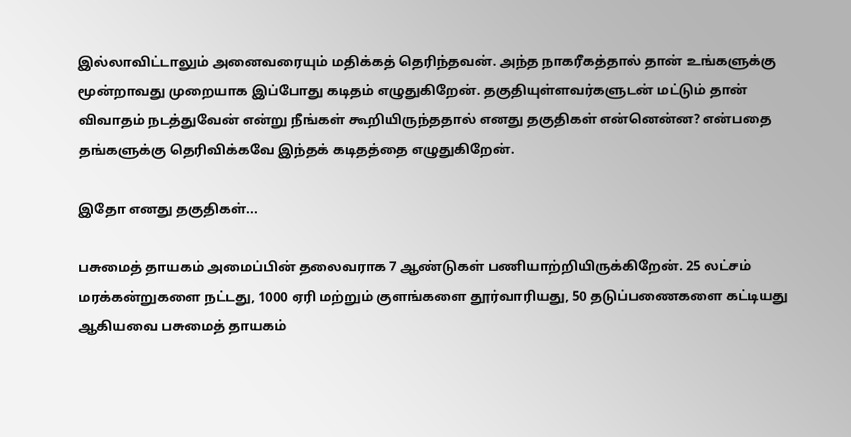இல்லாவிட்டாலும் அனைவரையும் மதிக்கத் தெரிந்தவன். அந்த நாகரீகத்தால் தான் உங்களுக்கு மூன்றாவது முறையாக இப்போது கடிதம் எழுதுகிறேன். தகுதியுள்ளவர்களுடன் மட்டும் தான் விவாதம் நடத்துவேன் என்று நீங்கள் கூறியிருந்ததால் எனது தகுதிகள் என்னென்ன? என்பதை தங்களுக்கு தெரிவிக்கவே இந்தக் கடிதத்தை எழுதுகிறேன்.

இதோ எனது தகுதிகள்...

பசுமைத் தாயகம் அமைப்பின் தலைவராக 7 ஆண்டுகள் பணியாற்றியிருக்கிறேன். 25 லட்சம் மரக்கன்றுகளை நட்டது, 1000 ஏரி மற்றும் குளங்களை தூர்வாரியது, 50 தடுப்பணைகளை கட்டியது ஆகியவை பசுமைத் தாயகம்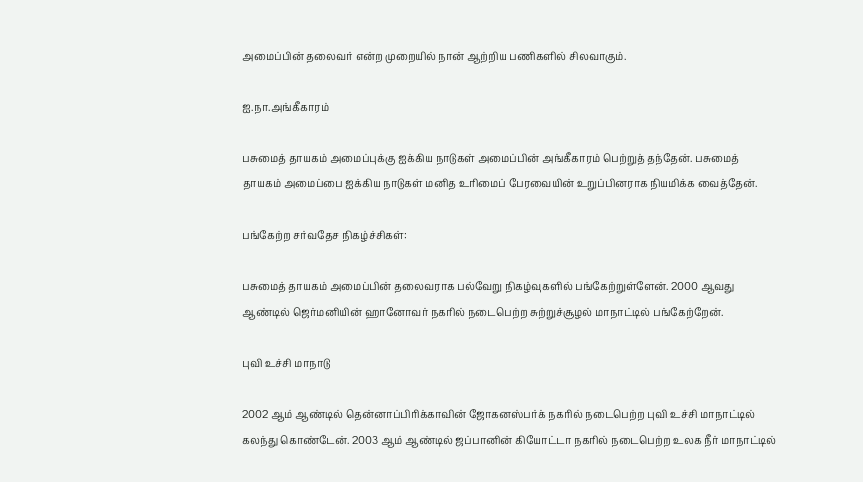அமைப்பின் தலைவர் என்ற முறையில் நான் ஆற்றிய பணிகளில் சிலவாகும்.

ஐ.நா.அங்கீகாரம்

பசுமைத் தாயகம் அமைப்புக்கு ஐக்கிய நாடுகள் அமைப்பின் அங்கீகாரம் பெற்றுத் தந்தேன். பசுமைத் தாயகம் அமைப்பை ஐக்கிய நாடுகள் மனித உரிமைப் பேரவையின் உறுப்பினராக நியமிக்க வைத்தேன்.

பங்கேற்ற சர்வதேச நிகழ்ச்சிகள்:

பசுமைத் தாயகம் அமைப்பின் தலைவராக பல்வேறு நிகழ்வுகளில் பங்கேற்றுள்ளேன். 2000 ஆவது ஆண்டில் ஜெர்மனியின் ஹானோவர் நகரில் நடைபெற்ற சுற்றுச்சூழல் மாநாட்டில் பங்கேற்றேன்.

புவி உச்சி மாநாடு

2002 ஆம் ஆண்டில் தென்னாப்பிரிக்காவின் ஜோகனஸ்பர்க் நகரில் நடைபெற்ற புவி உச்சி மாநாட்டில் கலந்து கொண்டேன். 2003 ஆம் ஆண்டில் ஜப்பானின் கியோட்டா நகரில் நடைபெற்ற உலக நீர் மாநாட்டில்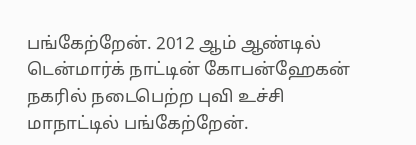பங்கேற்றேன். 2012 ஆம் ஆண்டில் டென்மார்க் நாட்டின் கோபன்ஹேகன் நகரில் நடைபெற்ற புவி உச்சி மாநாட்டில் பங்கேற்றேன்.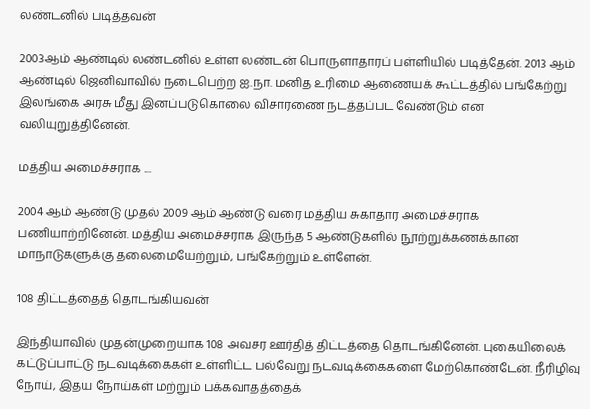லண்டனில் படித்தவன்

2003ஆம் ஆண்டில் லண்டனில் உள்ள லண்டன் பொருளாதாரப் பள்ளியில் படித்தேன். 2013 ஆம் ஆண்டில் ஜெனிவாவில் நடைபெற்ற ஐ.நா. மனித உரிமை ஆணையக் கூட்டத்தில் பங்கேற்று இலங்கை அரசு மீது இனப்படுகொலை விசாரணை நடத்தப்பட வேண்டும் என வலியுறுத்தினேன்.

மத்திய அமைச்சராக ....

2004 ஆம் ஆண்டு முதல் 2009 ஆம் ஆண்டு வரை மத்திய சுகாதார அமைச்சராக பணியாற்றினேன். மத்திய அமைச்சராக இருந்த 5 ஆண்டுகளில் நூற்றுக்கணக்கான மாநாடுகளுக்கு தலைமையேற்றும், பங்கேற்றும் உள்ளேன்.

108 திட்டத்தைத் தொடங்கியவன்

இந்தியாவில் முதன்முறையாக 108 அவசர ஊர்தித் திட்டத்தை தொடங்கினேன். புகையிலைக் கட்டுப்பாட்டு நடவடிக்கைகள் உள்ளிட்ட பல்வேறு நடவடிக்கைகளை மேற்கொண்டேன். நீரிழிவு நோய், இதய நோய்கள் மற்றும் பக்கவாதத்தைக்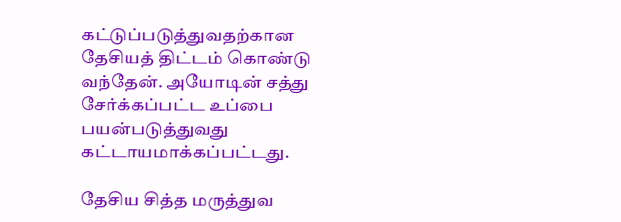கட்டுப்படுத்துவதற்கான தேசியத் திட்டம் கொண்டு வந்தேன். அயோடின் சத்து சேர்க்கப்பட்ட உப்பை பயன்படுத்துவது கட்டாயமாக்கப்பட்டது.

தேசிய சித்த மருத்துவ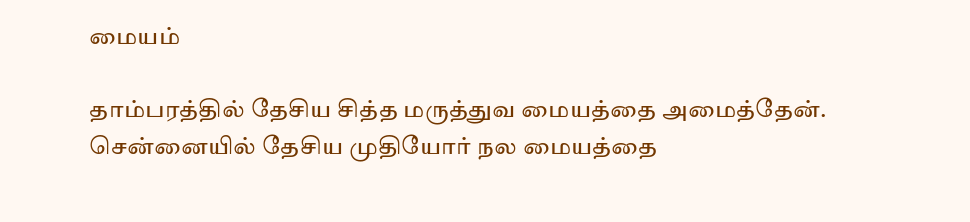மையம்

தாம்பரத்தில் தேசிய சித்த மருத்துவ மையத்தை அமைத்தேன். சென்னையில் தேசிய முதியோர் நல மையத்தை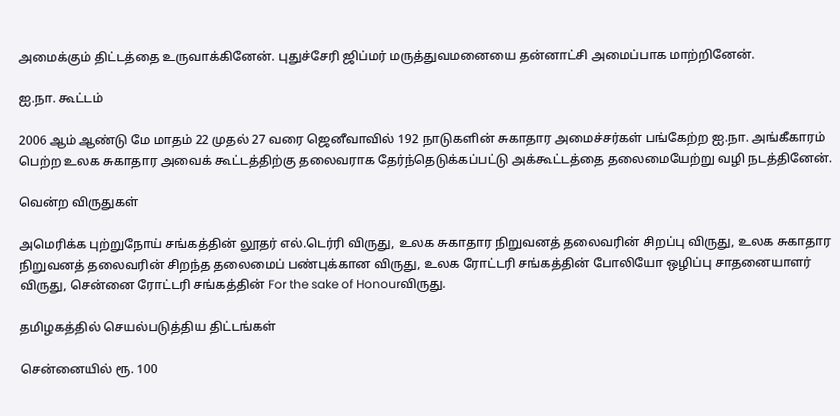அமைக்கும் திட்டத்தை உருவாக்கினேன். புதுச்சேரி ஜிப்மர் மருத்துவமனையை தன்னாட்சி அமைப்பாக மாற்றினேன்.

ஐ.நா. கூட்டம்

2006 ஆம் ஆண்டு மே மாதம் 22 முதல் 27 வரை ஜெனீவாவில் 192 நாடுகளின் சுகாதார அமைச்சர்கள் பங்கேற்ற ஐ.நா. அங்கீகாரம் பெற்ற உலக சுகாதார அவைக் கூட்டத்திற்கு தலைவராக தேர்ந்தெடுக்கப்பட்டு அக்கூட்டத்தை தலைமையேற்று வழி நடத்தினேன்.

வென்ற விருதுகள்

அமெரிக்க புற்றுநோய் சங்கத்தின் லூதர் எல்.டெர்ரி விருது, உலக சுகாதார நிறுவனத் தலைவரின் சிறப்பு விருது, உலக சுகாதார நிறுவனத் தலைவரின் சிறந்த தலைமைப் பண்புக்கான விருது, உலக ரோட்டரி சங்கத்தின் போலியோ ஒழிப்பு சாதனையாளர் விருது, சென்னை ரோட்டரி சங்கத்தின் For the sake of Honourவிருது.

தமிழகத்தில் செயல்படுத்திய திட்டங்கள்

சென்னையில் ரூ. 100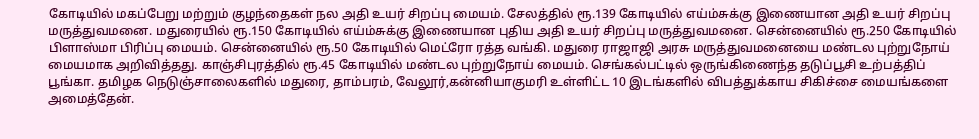கோடியில் மகப்பேறு மற்றும் குழந்தைகள் நல அதி உயர் சிறப்பு மையம். சேலத்தில் ரூ.139 கோடியில் எய்ம்சுக்கு இணையான அதி உயர் சிறப்பு மருத்துவமனை. மதுரையில் ரூ.150 கோடியில் எய்ம்சுக்கு இணையான புதிய அதி உயர் சிறப்பு மருத்துவமனை. சென்னையில் ரூ.250 கோடியில் பிளாஸ்மா பிரிப்பு மையம். சென்னையில் ரூ.50 கோடியில் மெட்ரோ ரத்த வங்கி. மதுரை ராஜாஜி அரசு மருத்துவமனையை மண்டல புற்றுநோய் மையமாக அறிவித்தது. காஞ்சிபுரத்தில் ரூ.45 கோடியில் மண்டல புற்றுநோய் மையம். செங்கல்பட்டில் ஒருங்கிணைந்த தடுப்பூசி உற்பத்திப் பூங்கா. தமிழக நெடுஞ்சாலைகளில் மதுரை, தாம்பரம், வேலூர்,கன்னியாகுமரி உள்ளிட்ட 10 இடங்களில் விபத்துக்காய சிகிச்சை மையங்களை அமைத்தேன்.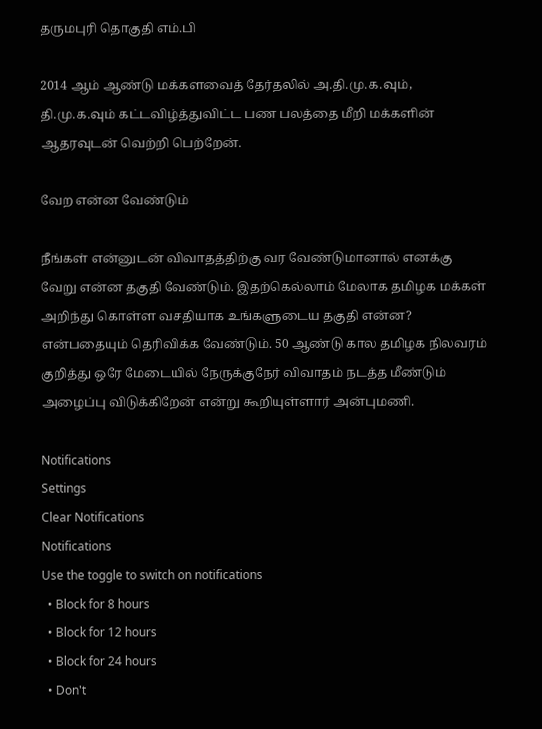தருமபுரி தொகுதி எம்.பி

2014 ஆம் ஆண்டு மக்களவைத் தேர்தலில் அ.தி.மு.க.வும், தி.மு.க.வும் கட்டவிழ்த்துவிட்ட பண பலத்தை மீறி மக்களின் ஆதரவுடன் வெற்றி பெற்றேன்.

வேற என்ன வேண்டும்

நீங்கள் என்னுடன் விவாதத்திற்கு வர வேண்டுமானால் எனக்கு வேறு என்ன தகுதி வேண்டும். இதற்கெல்லாம் மேலாக தமிழக மக்கள் அறிந்து கொள்ள வசதியாக உங்களுடைய தகுதி என்ன? என்பதையும் தெரிவிக்க வேண்டும். 50 ஆண்டு கால தமிழக நிலவரம் குறித்து ஒரே மேடையில் நேருக்குநேர் விவாதம் நடத்த மீண்டும் அழைப்பு விடுக்கிறேன் என்று கூறியுள்ளார் அன்புமணி.

Notifications
Settings
Clear Notifications
Notifications
Use the toggle to switch on notifications
  • Block for 8 hours
  • Block for 12 hours
  • Block for 24 hours
  • Don't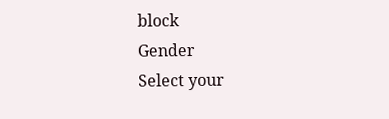block
Gender
Select your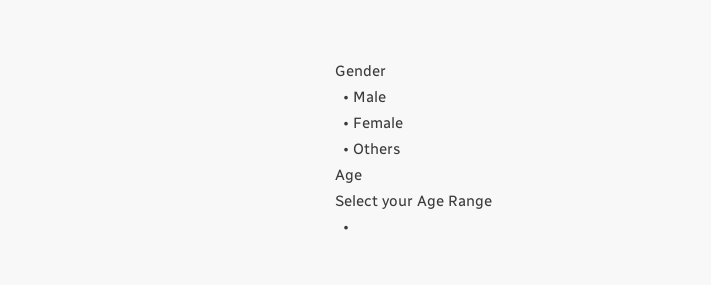Gender
  • Male
  • Female
  • Others
Age
Select your Age Range
  •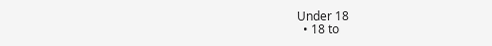Under 18
  • 18 to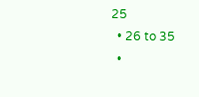25
  • 26 to 35
  •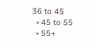36 to 45
  • 45 to 55
  • 55+